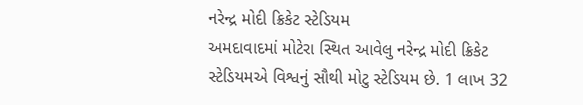નરેન્દ્ર મોદી ક્રિકેટ સ્ટેડિયમ
અમદાવાદમાં મોટેરા સ્થિત આવેલુ નરેન્દ્ર મોદી ક્રિકેટ સ્ટેડિયમએ વિશ્વનું સૌથી મોટુ સ્ટેડિયમ છે. 1 લાખ 32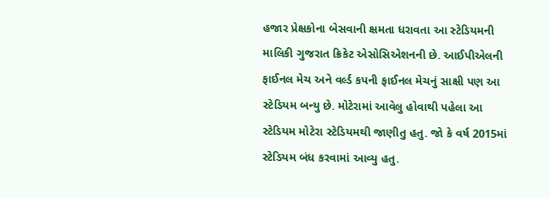હજાર પ્રેક્ષકોના બેસવાની ક્ષમતા ધરાવતા આ સ્ટેડિયમની માલિકી ગુજરાત ક્રિકેટ એસોસિએશનની છે. આઈપીએલની ફાઈનલ મેચ અને વર્લ્ડ કપની ફાઈનલ મેચનું સાક્ષી પણ આ સ્ટેડિયમ બન્યુ છે. મોટેરામાં આવેલુ હોવાથી પહેલા આ સ્ટેડિયમ મોટેરા સ્ટેડિયમથી જાણીતુ હતુ. જો કે વર્ષ 2015માં સ્ટેડિયમ બંધ કરવામાં આવ્યુ હતુ.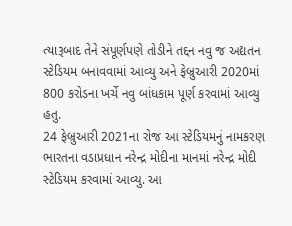ત્યારૂબાદ તેને સંપૂર્ણપણે તોડીને તદ્દન નવુ જ અદ્યતન સ્ટેડિયમ બનાવવામાં આવ્યુ અને ફેબ્રુઆરી 2020માં 800 કરોડના ખર્ચે નવુ બાંધકામ પૂર્ણ કરવામાં આવ્યુ હતુ.
24 ફેબ્રુઆરી 2021ના રોજ આ સ્ટેડિયમનું નામકરણ ભારતના વડાપ્રધાન નરેન્દ્ર મોદીના માનમાં નરેન્દ્ર મોદી સ્ટેડિયમ કરવામાં આવ્યુ. આ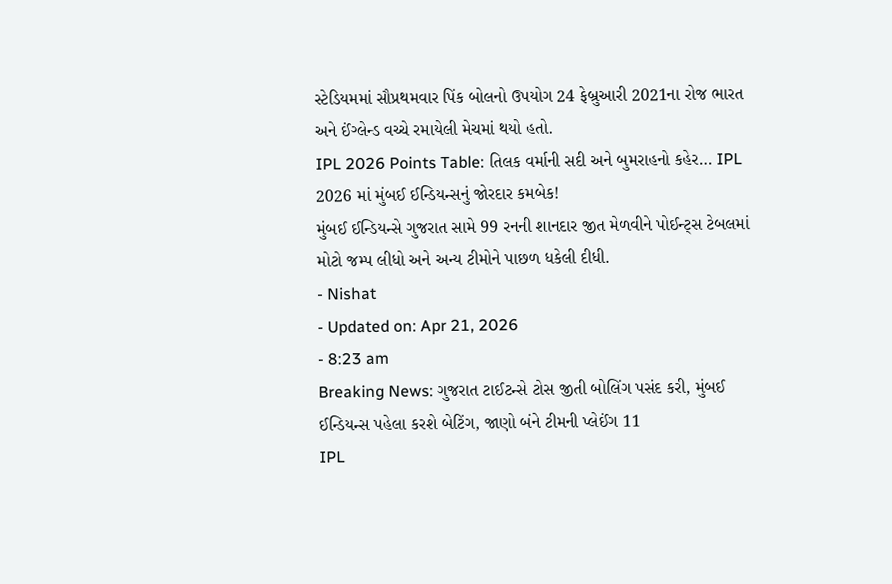સ્ટેડિયમમાં સૌપ્રથમવાર પિંક બોલનો ઉપયોગ 24 ફેબ્રુઆરી 2021ના રોજ ભારત અને ઈંગ્લેન્ડ વચ્ચે રમાયેલી મેચમાં થયો હતો.
IPL 2026 Points Table: તિલક વર્માની સદી અને બુમરાહનો કહેર… IPL 2026 માં મુંબઈ ઈન્ડિયન્સનું જોરદાર કમબેક!
મુંબઈ ઈન્ડિયન્સે ગુજરાત સામે 99 રનની શાનદાર જીત મેળવીને પોઈન્ટ્સ ટેબલમાં મોટો જમ્પ લીધો અને અન્ય ટીમોને પાછળ ધકેલી દીધી.
- Nishat
- Updated on: Apr 21, 2026
- 8:23 am
Breaking News: ગુજરાત ટાઈટન્સે ટોસ જીતી બોલિંગ પસંદ કરી, મુંબઈ ઈન્ડિયન્સ પહેલા કરશે બેટિંગ, જાણો બંને ટીમની પ્લેઈંગ 11
IPL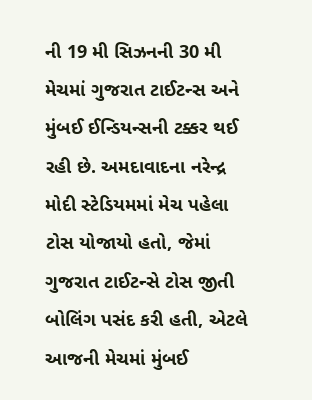ની 19 મી સિઝનની 30 મી મેચમાં ગુજરાત ટાઈટન્સ અને મુંબઈ ઈન્ડિયન્સની ટક્કર થઈ રહી છે. અમદાવાદના નરેન્દ્ર મોદી સ્ટેડિયમમાં મેચ પહેલા ટોસ યોજાયો હતો, જેમાં ગુજરાત ટાઈટન્સે ટોસ જીતી બોલિંગ પસંદ કરી હતી, એટલે આજની મેચમાં મુંબઈ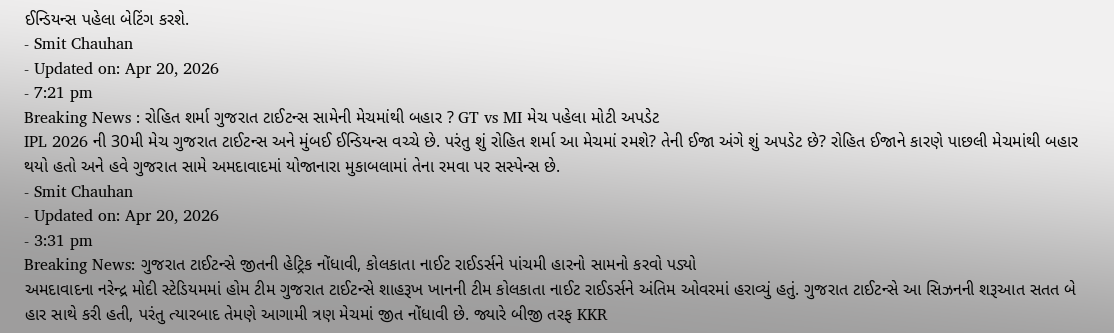ઈન્ડિયન્સ પહેલા બેટિંગ કરશે.
- Smit Chauhan
- Updated on: Apr 20, 2026
- 7:21 pm
Breaking News : રોહિત શર્મા ગુજરાત ટાઈટન્સ સામેની મેચમાંથી બહાર ? GT vs MI મેચ પહેલા મોટી અપડેટ
IPL 2026 ની 30મી મેચ ગુજરાત ટાઈટન્સ અને મુંબઈ ઈન્ડિયન્સ વચ્ચે છે. પરંતુ શું રોહિત શર્મા આ મેચમાં રમશે? તેની ઈજા અંગે શું અપડેટ છે? રોહિત ઈજાને કારણે પાછલી મેચમાંથી બહાર થયો હતો અને હવે ગુજરાત સામે અમદાવાદમાં યોજાનારા મુકાબલામાં તેના રમવા પર સસ્પેન્સ છે.
- Smit Chauhan
- Updated on: Apr 20, 2026
- 3:31 pm
Breaking News: ગુજરાત ટાઈટન્સે જીતની હેટ્રિક નોંધાવી, કોલકાતા નાઈટ રાઈડર્સને પાંચમી હારનો સામનો કરવો પડ્યો
અમદાવાદના નરેન્દ્ર મોદી સ્ટેડિયમમાં હોમ ટીમ ગુજરાત ટાઈટન્સે શાહરૂખ ખાનની ટીમ કોલકાતા નાઈટ રાઈડર્સને અંતિમ ઓવરમાં હરાવ્યું હતું. ગુજરાત ટાઈટન્સે આ સિઝનની શરૂઆત સતત બે હાર સાથે કરી હતી, પરંતુ ત્યારબાદ તેમણે આગામી ત્રણ મેચમાં જીત નોંધાવી છે. જ્યારે બીજી તરફ KKR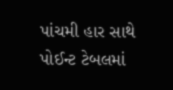પાંચમી હાર સાથે પોઈન્ટ ટેબલમાં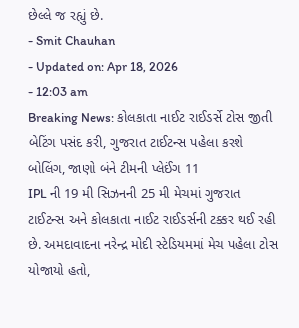છેલ્લે જ રહ્યું છે.
- Smit Chauhan
- Updated on: Apr 18, 2026
- 12:03 am
Breaking News: કોલકાતા નાઈટ રાઈડર્સે ટોસ જીતી બેટિંગ પસંદ કરી, ગુજરાત ટાઈટન્સ પહેલા કરશે બોલિંગ, જાણો બંને ટીમની પ્લેઈંગ 11
IPL ની 19 મી સિઝનની 25 મી મેચમાં ગુજરાત ટાઈટન્સ અને કોલકાતા નાઈટ રાઈડર્સની ટક્કર થઈ રહી છે. અમદાવાદના નરેન્દ્ર મોદી સ્ટેડિયમમાં મેચ પહેલા ટોસ યોજાયો હતો,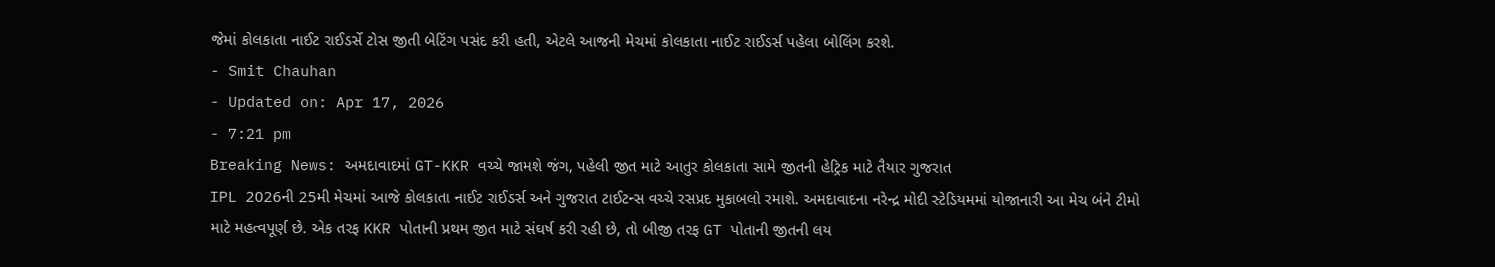જેમાં કોલકાતા નાઈટ રાઈડર્સે ટોસ જીતી બેટિંગ પસંદ કરી હતી, એટલે આજની મેચમાં કોલકાતા નાઈટ રાઈડર્સ પહેલા બોલિંગ કરશે.
- Smit Chauhan
- Updated on: Apr 17, 2026
- 7:21 pm
Breaking News: અમદાવાદમાં GT-KKR વચ્ચે જામશે જંગ, પહેલી જીત માટે આતુર કોલકાતા સામે જીતની હેટ્રિક માટે તૈયાર ગુજરાત
IPL 2026ની 25મી મેચમાં આજે કોલકાતા નાઈટ રાઈડર્સ અને ગુજરાત ટાઈટન્સ વચ્ચે રસપ્રદ મુકાબલો રમાશે. અમદાવાદના નરેન્દ્ર મોદી સ્ટેડિયમમાં યોજાનારી આ મેચ બંને ટીમો માટે મહત્વપૂર્ણ છે. એક તરફ KKR પોતાની પ્રથમ જીત માટે સંઘર્ષ કરી રહી છે, તો બીજી તરફ GT પોતાની જીતની લય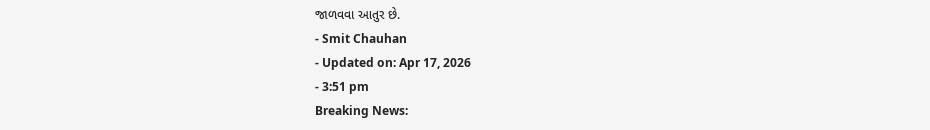જાળવવા આતુર છે.
- Smit Chauhan
- Updated on: Apr 17, 2026
- 3:51 pm
Breaking News: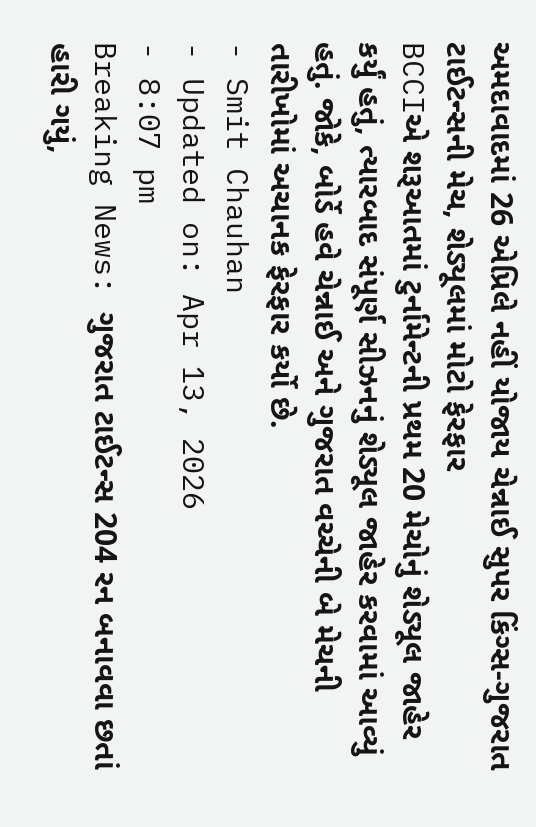અમદાવાદમાં 26 એપ્રિલે નહીં યોજાય ચેન્નાઈ સુપર કિંગ્સ-ગુજરાત ટાઈટન્સની મેચ, શેડ્યૂલમાં મોટો ફેરફાર
BCCIએ શરૂઆતમાં ટુર્નામેન્ટની પ્રથમ 20 મેચોનું શેડ્યૂલ જાહેર કર્યું હતું, ત્યારબાદ સંપૂર્ણ સીઝનનું શેડ્યૂલ જાહેર કરવામાં આવ્યું હતું. જોકે, બોર્ડે હવે ચેન્નાઈ અને ગુજરાત વચ્ચેની બે મેચની તારીખોમાં અચાનક ફેરફાર કર્યો છે.
- Smit Chauhan
- Updated on: Apr 13, 2026
- 8:07 pm
Breaking News: ગુજરાત ટાઈટન્સ 204 રન બનાવવા છતાં હારી ગયું,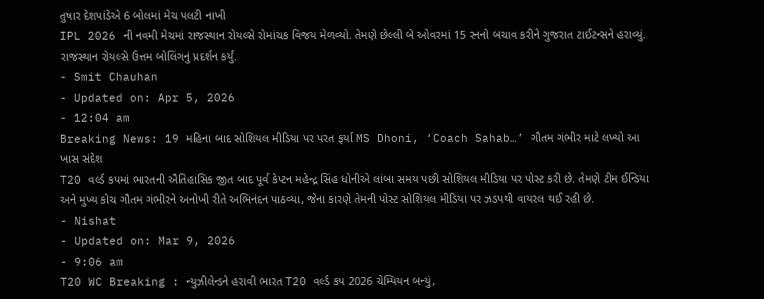તુષાર દેશપાંડેએ 6 બોલમાં મેચ પલટી નાખી
IPL 2026 ની નવમી મેચમાં રાજસ્થાન રોયલ્સે રોમાંચક વિજય મેળવ્યો. તેમણે છેલ્લી બે ઓવરમાં 15 રનનો બચાવ કરીને ગુજરાત ટાઈટન્સને હરાવ્યું. રાજસ્થાન રોયલ્સે ઉત્તમ બોલિંગનું પ્રદર્શન કર્યું.
- Smit Chauhan
- Updated on: Apr 5, 2026
- 12:04 am
Breaking News: 19 મહિના બાદ સોશિયલ મીડિયા પર પરત ફર્યા MS Dhoni, ‘Coach Sahab…’ ગૌતમ ગંભીર માટે લખ્યો આ ખાસ સંદેશ
T20 વર્લ્ડ કપમાં ભારતની ઐતિહાસિક જીત બાદ પૂર્વ કેપ્ટન મહેન્દ્ર સિંહ ધોનીએ લાંબા સમય પછી સોશિયલ મીડિયા પર પોસ્ટ કરી છે. તેમણે ટીમ ઈન્ડિયા અને મુખ્ય કોચ ગૌતમ ગંભીરને અનોખી રીતે અભિનંદન પાઠવ્યા, જેના કારણે તેમની પોસ્ટ સોશિયલ મીડિયા પર ઝડપથી વાયરલ થઈ રહી છે.
- Nishat
- Updated on: Mar 9, 2026
- 9:06 am
T20 WC Breaking : ન્યુઝીલેન્ડને હરાવી ભારત T20 વર્લ્ડ કપ 2026 ચેમ્પિયન બન્યું,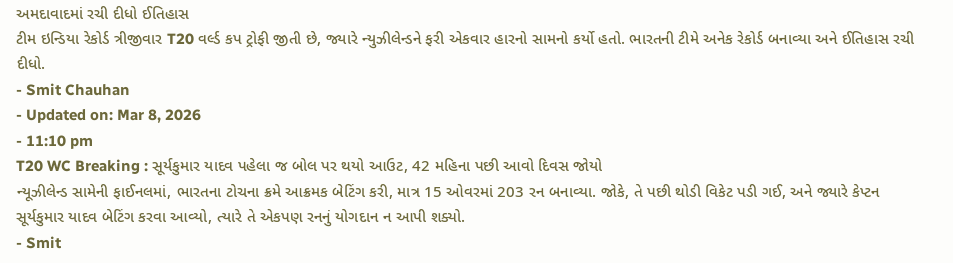અમદાવાદમાં રચી દીધો ઈતિહાસ
ટીમ ઇન્ડિયા રેકોર્ડ ત્રીજીવાર T20 વર્લ્ડ કપ ટ્રોફી જીતી છે, જ્યારે ન્યુઝીલેન્ડને ફરી એકવાર હારનો સામનો કર્યો હતો. ભારતની ટીમે અનેક રેકોર્ડ બનાવ્યા અને ઈતિહાસ રચી દીધો.
- Smit Chauhan
- Updated on: Mar 8, 2026
- 11:10 pm
T20 WC Breaking : સૂર્યકુમાર યાદવ પહેલા જ બોલ પર થયો આઉટ, 42 મહિના પછી આવો દિવસ જોયો
ન્યૂઝીલેન્ડ સામેની ફાઈનલમાં, ભારતના ટોચના ક્રમે આક્રમક બેટિંગ કરી, માત્ર 15 ઓવરમાં 203 રન બનાવ્યા. જોકે, તે પછી થોડી વિકેટ પડી ગઈ, અને જ્યારે કેપ્ટન સૂર્યકુમાર યાદવ બેટિંગ કરવા આવ્યો, ત્યારે તે એકપણ રનનું યોગદાન ન આપી શક્યો.
- Smit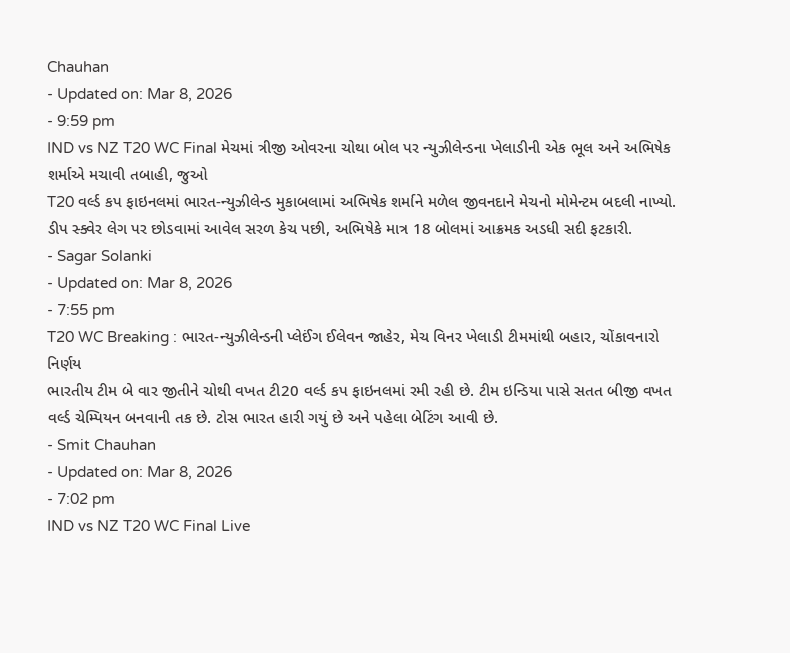Chauhan
- Updated on: Mar 8, 2026
- 9:59 pm
IND vs NZ T20 WC Final મેચમાં ત્રીજી ઓવરના ચોથા બોલ પર ન્યુઝીલેન્ડના ખેલાડીની એક ભૂલ અને અભિષેક શર્માએ મચાવી તબાહી, જુઓ
T20 વર્લ્ડ કપ ફાઇનલમાં ભારત-ન્યુઝીલેન્ડ મુકાબલામાં અભિષેક શર્માને મળેલ જીવનદાને મેચનો મોમેન્ટમ બદલી નાખ્યો. ડીપ સ્ક્વેર લેગ પર છોડવામાં આવેલ સરળ કેચ પછી, અભિષેકે માત્ર 18 બોલમાં આક્રમક અડધી સદી ફટકારી.
- Sagar Solanki
- Updated on: Mar 8, 2026
- 7:55 pm
T20 WC Breaking : ભારત-ન્યુઝીલેન્ડની પ્લેઈંગ ઈલેવન જાહેર, મેચ વિનર ખેલાડી ટીમમાંથી બહાર, ચોંકાવનારો નિર્ણય
ભારતીય ટીમ બે વાર જીતીને ચોથી વખત ટી20 વર્લ્ડ કપ ફાઇનલમાં રમી રહી છે. ટીમ ઇન્ડિયા પાસે સતત બીજી વખત વર્લ્ડ ચેમ્પિયન બનવાની તક છે. ટોસ ભારત હારી ગયું છે અને પહેલા બેટિંગ આવી છે.
- Smit Chauhan
- Updated on: Mar 8, 2026
- 7:02 pm
IND vs NZ T20 WC Final Live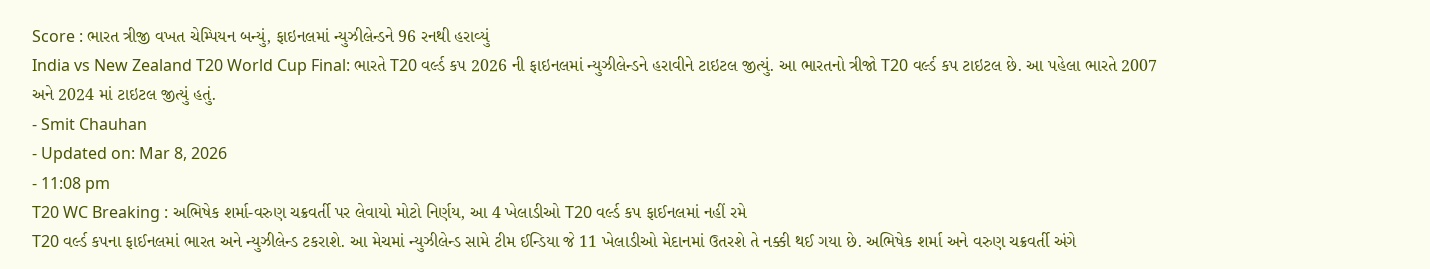Score : ભારત ત્રીજી વખત ચેમ્પિયન બન્યું, ફાઇનલમાં ન્યુઝીલેન્ડને 96 રનથી હરાવ્યું
India vs New Zealand T20 World Cup Final: ભારતે T20 વર્લ્ડ કપ 2026 ની ફાઇનલમાં ન્યુઝીલેન્ડને હરાવીને ટાઇટલ જીત્યું. આ ભારતનો ત્રીજો T20 વર્લ્ડ કપ ટાઇટલ છે. આ પહેલા ભારતે 2007 અને 2024 માં ટાઇટલ જીત્યું હતું.
- Smit Chauhan
- Updated on: Mar 8, 2026
- 11:08 pm
T20 WC Breaking : અભિષેક શર્મા-વરુણ ચક્રવર્તી પર લેવાયો મોટો નિર્ણય, આ 4 ખેલાડીઓ T20 વર્લ્ડ કપ ફાઈનલમાં નહીં રમે
T20 વર્લ્ડ કપના ફાઈનલમાં ભારત અને ન્યુઝીલેન્ડ ટકરાશે. આ મેચમાં ન્યુઝીલેન્ડ સામે ટીમ ઈન્ડિયા જે 11 ખેલાડીઓ મેદાનમાં ઉતરશે તે નક્કી થઈ ગયા છે. અભિષેક શર્મા અને વરુણ ચક્રવર્તી અંગે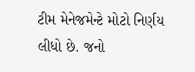ટીમ મેનેજમેન્ટે મોટો નિર્ણય લીધો છે. જનો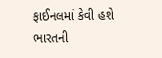ફાઈનલમાં કેવી હશે ભારતની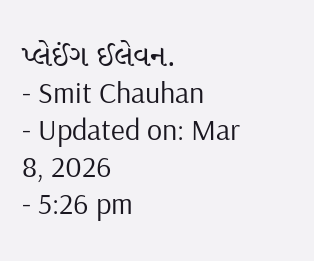પ્લેઈંગ ઈલેવન.
- Smit Chauhan
- Updated on: Mar 8, 2026
- 5:26 pm